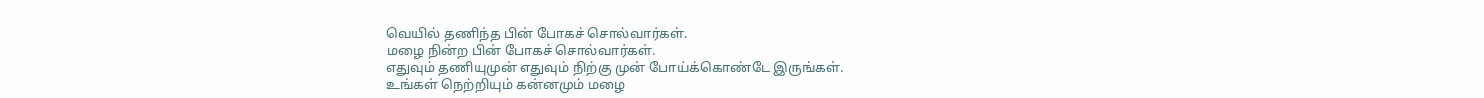வெயில் தணிந்த பின் போகச் சொல்வார்கள்.
மழை நின்ற பின் போகச் சொல்வார்கள்.
எதுவும் தணியுமுன் எதுவும் நிற்கு முன் போய்க்கொண்டே இருங்கள்.
உங்கள் நெற்றியும் கன்னமும் மழை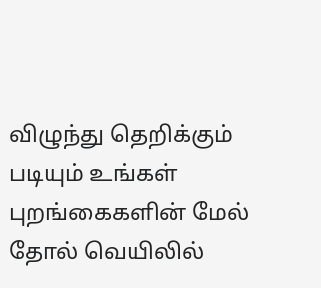விழுந்து தெறிக்கும் படியும் உங்கள் புறங்கைகளின் மேல் தோல் வெயிலில்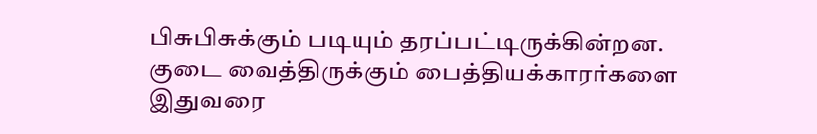பிசுபிசுக்கும் படியும் தரப்பட்டிருக்கின்றன.
குடை வைத்திருக்கும் பைத்தியக்காரர்களை இதுவரை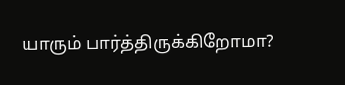யாரும் பார்த்திருக்கிறோமா?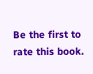Be the first to rate this book.